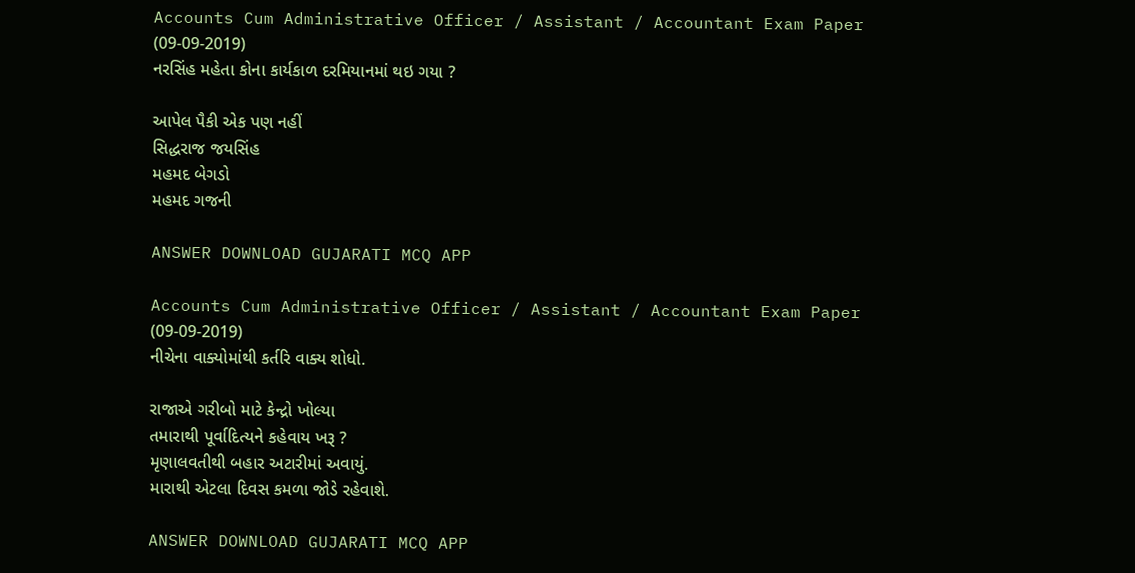Accounts Cum Administrative Officer / Assistant / Accountant Exam Paper (09-09-2019)
નરસિંહ મહેતા કોના કાર્યકાળ દરમિયાનમાં થઇ ગયા ?

આપેલ પૈકી એક પણ નહીં
સિદ્ધરાજ જયસિંહ
મહમદ બેગડો
મહમદ ગજની

ANSWER DOWNLOAD GUJARATI MCQ APP

Accounts Cum Administrative Officer / Assistant / Accountant Exam Paper (09-09-2019)
નીચેના વાક્યોમાંથી કર્તરિ વાક્ય શોધો.

રાજાએ ગરીબો માટે કેન્દ્રો ખોલ્યા
તમારાથી પૂર્વાદિત્યને કહેવાય ખરૂ ?
મૃણાલવતીથી બહાર અટારીમાં અવાયું.
મારાથી એટલા દિવસ કમળા જોડે રહેવાશે.

ANSWER DOWNLOAD GUJARATI MCQ APP